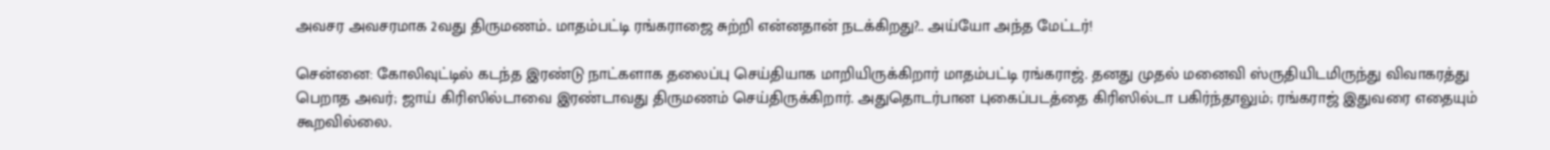அவசர அவசரமாக 2வது திருமணம்.. மாதம்பட்டி ரங்கராஜை சுற்றி என்னதான் நடக்கிறது?.. அய்யோ அந்த மேட்டர்!

சென்னை: கோலிவுட்டில் கடந்த இரண்டு நாட்களாக தலைப்பு செய்தியாக மாறியிருக்கிறார் மாதம்பட்டி ரங்கராஜ். தனது முதல் மனைவி ஸ்ருதியிடமிருந்து விவாகரத்து பெறாத அவர்; ஜாய் கிரிஸில்டாவை இரண்டாவது திருமணம் செய்திருக்கிறார். அதுதொடர்பான புகைப்படத்தை கிரிஸில்டா பகிர்ந்தாலும்; ரங்கராஜ் இதுவரை எதையும் கூறவில்லை.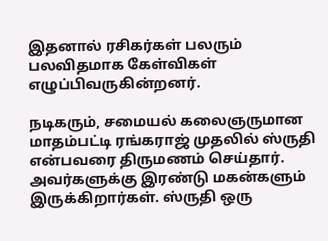இதனால் ரசிகர்கள் பலரும் பலவிதமாக கேள்விகள் எழுப்பிவருகின்றனர்.

நடிகரும், சமையல் கலைஞருமான மாதம்பட்டி ரங்கராஜ் முதலில் ஸ்ருதி என்பவரை திருமணம் செய்தார். அவர்களுக்கு இரண்டு மகன்களும் இருக்கிறார்கள். ஸ்ருதி ஒரு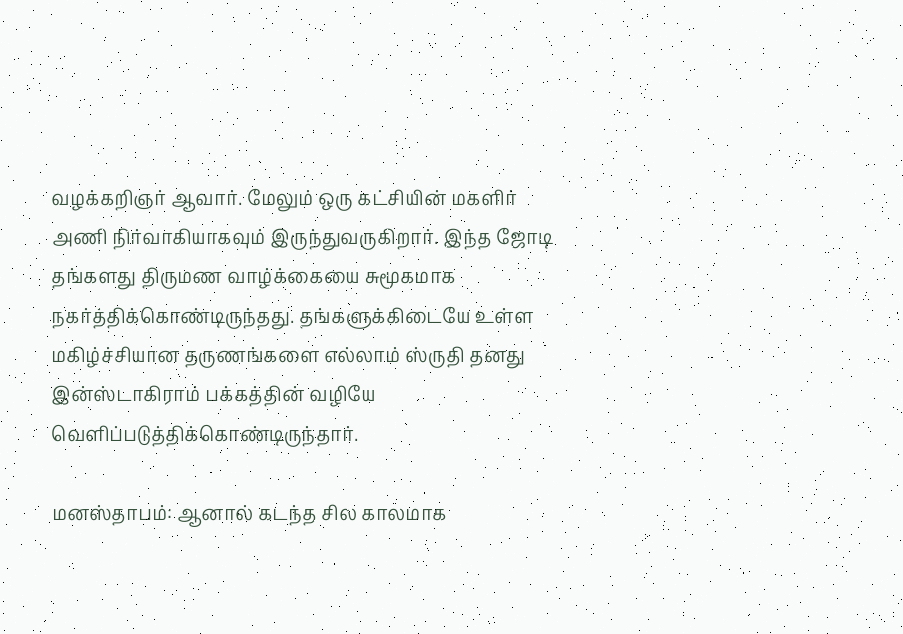வழக்கறிஞர் ஆவார். மேலும் ஒரு கட்சியின் மகளிர் அணி நிர்வாகியாகவும் இருந்துவருகிறார். இந்த ஜோடி தங்களது திருமண வாழ்க்கையை சுமூகமாக நகர்த்திக்கொண்டிருந்தது. தங்களுக்கிடையே உள்ள மகிழ்ச்சியான தருணங்களை எல்லாம் ஸ்ருதி தனது இன்ஸ்டாகிராம் பக்கத்தின் வழியே வெளிப்படுத்திக்கொண்டிருந்தார்.

மனஸ்தாபம்: ஆனால் கடந்த சில காலமாக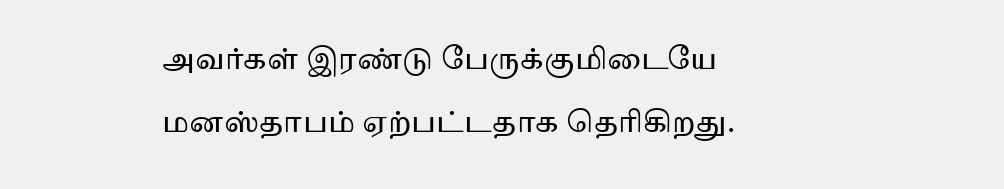அவர்கள் இரண்டு பேருக்குமிடையே மனஸ்தாபம் ஏற்பட்டதாக தெரிகிறது.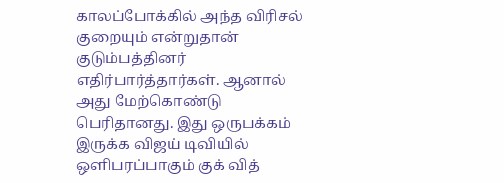காலப்போக்கில் அந்த விரிசல் குறையும் என்றுதான் குடும்பத்தினர் எதிர்பார்த்தார்கள். ஆனால் அது மேற்கொண்டு பெரிதானது. இது ஒருபக்கம் இருக்க விஜய் டிவியில் ஒளிபரப்பாகும் குக் வித்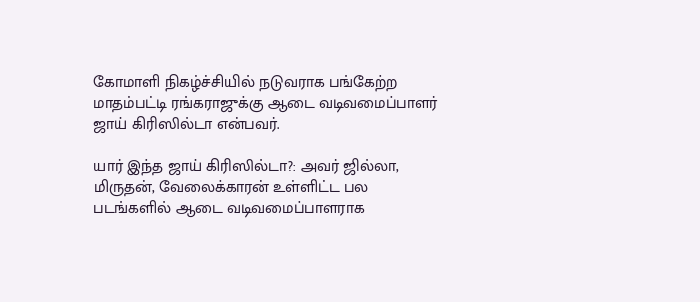கோமாளி நிகழ்ச்சியில் நடுவராக பங்கேற்ற மாதம்பட்டி ரங்கராஜுக்கு ஆடை வடிவமைப்பாளர் ஜாய் கிரிஸில்டா என்பவர்.

யார் இந்த ஜாய் கிரிஸில்டா?: அவர் ஜில்லா, மிருதன், வேலைக்காரன் உள்ளிட்ட பல படங்களில் ஆடை வடிவமைப்பாளராக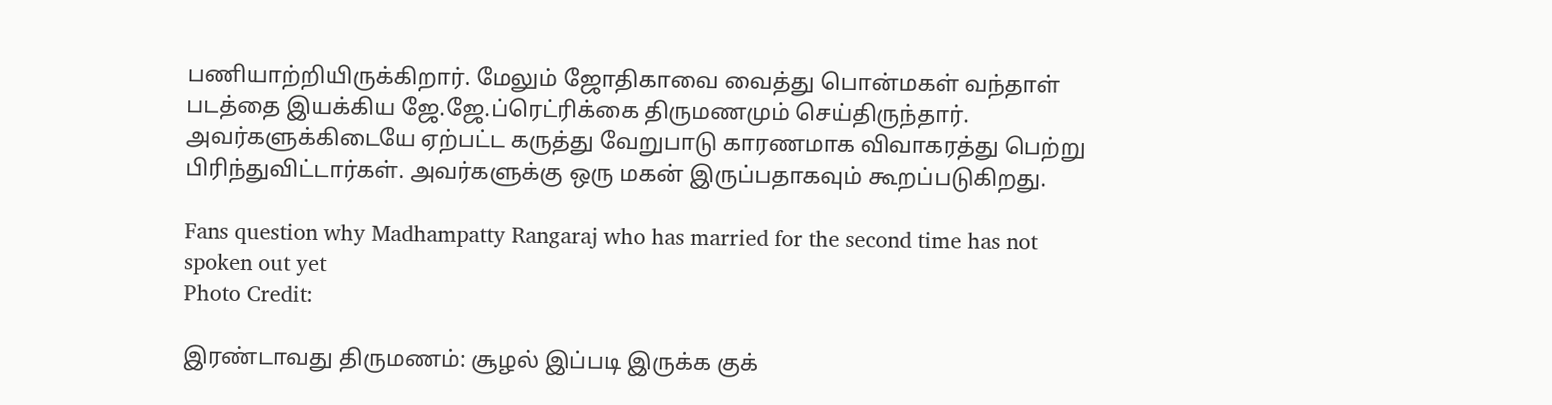பணியாற்றியிருக்கிறார். மேலும் ஜோதிகாவை வைத்து பொன்மகள் வந்தாள் படத்தை இயக்கிய ஜே.ஜே.ப்ரெட்ரிக்கை திருமணமும் செய்திருந்தார். அவர்களுக்கிடையே ஏற்பட்ட கருத்து வேறுபாடு காரணமாக விவாகரத்து பெற்று பிரிந்துவிட்டார்கள். அவர்களுக்கு ஒரு மகன் இருப்பதாகவும் கூறப்படுகிறது.

Fans question why Madhampatty Rangaraj who has married for the second time has not spoken out yet
Photo Credit:

இரண்டாவது திருமணம்: சூழல் இப்படி இருக்க குக்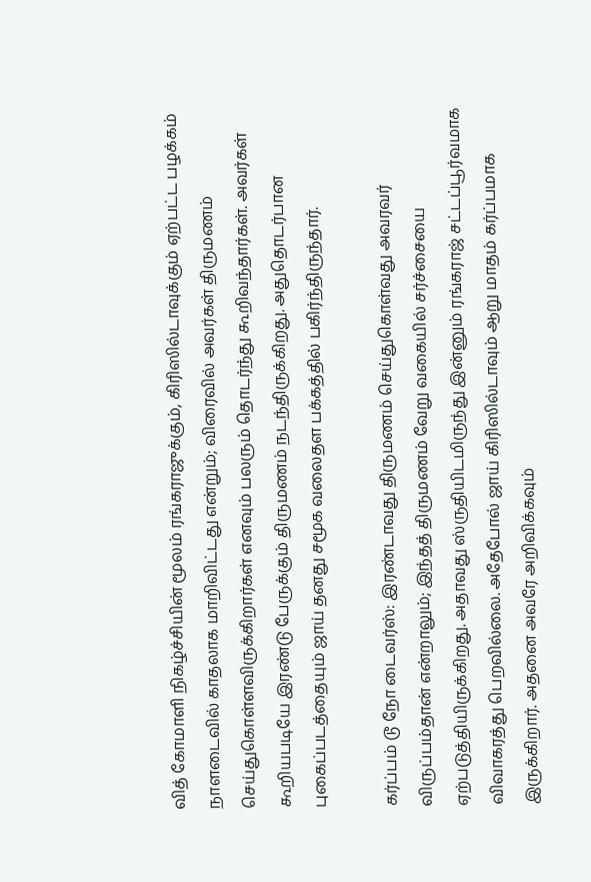வித் கோமாளி நிகழ்ச்சியின் மூலம் ரங்கராஜுக்கும், கிரிஸில்டாவுக்கும் ஏற்பட்ட பழக்கம் நாளடைவில் காதலாக மாறிவிட்டது என்றும்; விரைவில் அவர்கள் திருமணம் செய்துகொள்ளவிருக்கிறார்கள் எனவும் பலரும் தொடர்ந்து கூறிவந்தார்கள். அவர்கள் கூறியபடியே இரண்டு பேருக்கும் திருமணம் நடந்திருக்கிறது. அதுதொடர்பான புகைப்படத்தையும் ஜாய் தனது சமூக வலைதள பக்கத்தில் பகிர்ந்திருந்தார்.

கர்ப்பம் டூ நோ டைவர்ஸ்: இரண்டாவது திருமணம் செய்துகொள்வது அவரவர் விருப்பம்தான் என்றாலும்; இந்தத் திருமணம் வேறு வகையில் சர்ச்சையை ஏற்படுத்தியிருக்கிறது. அதாவது ஸ்ருதியிடமிருந்து இன்னும் ரங்கராஜ் சட்டப்பூர்வமாக விவாகரத்து பெறவில்லை. அதேபோல் ஜாய் கிரிஸில்டாவும் ஆறு மாதம் கர்ப்பமாக இருக்கிறார். அதனை அவரே அறிவிக்கவும்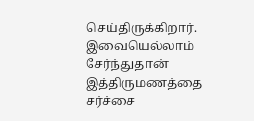செய்திருக்கிறார். இவையெல்லாம் சேர்ந்துதான் இத்திருமணத்தை சர்ச்சை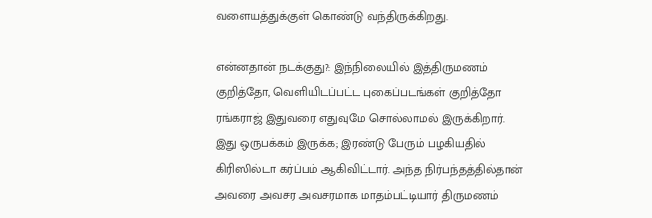வளையத்துக்குள் கொண்டு வந்திருக்கிறது.

என்னதான் நடக்குது?: இந்நிலையில் இத்திருமணம் குறித்தோ, வெளியிடப்பட்ட புகைப்படங்கள் குறித்தோ ரங்கராஜ் இதுவரை எதுவுமே சொல்லாமல் இருக்கிறார். இது ஒருபக்கம் இருக்க; இரண்டு பேரும் பழகியதில் கிரிஸில்டா கர்ப்பம் ஆகிவிட்டார். அந்த நிர்பந்தத்தில்தான் அவரை அவசர அவசரமாக மாதம்பட்டியார் திருமணம்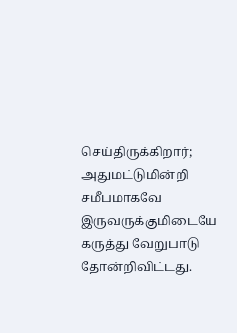செய்திருக்கிறார்; அதுமட்டுமின்றி சமீபமாகவே இருவருக்குமிடையே கருத்து வேறுபாடு தோன்றிவிட்டது.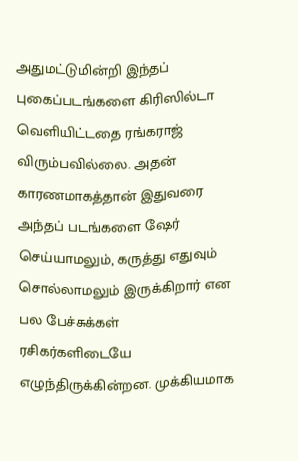அதுமட்டுமின்றி இந்தப் புகைப்படங்களை கிரிஸில்டா வெளியிட்டதை ரங்கராஜ் விரும்பவில்லை. அதன் காரணமாகத்தான் இதுவரை அந்தப் படங்களை ஷேர் செய்யாமலும், கருத்து எதுவும் சொல்லாமலும் இருக்கிறார் என பல பேச்சுக்கள் ரசிகர்களிடையே எழுந்திருக்கின்றன. முக்கியமாக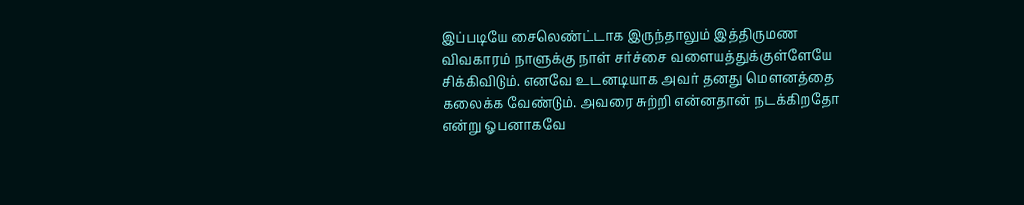இப்படியே சைலெண்ட்டாக இருந்தாலும் இத்திருமண விவகாரம் நாளுக்கு நாள் சர்ச்சை வளையத்துக்குள்ளேயே சிக்கிவிடும். எனவே உடனடியாக அவர் தனது மௌனத்தை கலைக்க வேண்டும். அவரை சுற்றி என்னதான் நடக்கிறதோ என்று ஓபனாகவே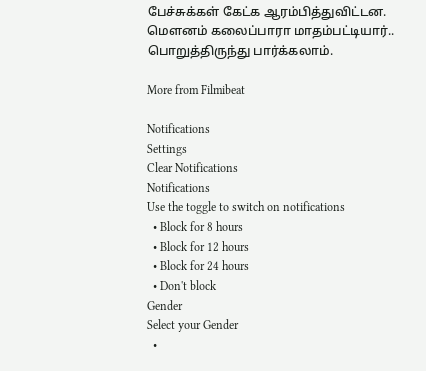பேச்சுக்கள் கேட்க ஆரம்பித்துவிட்டன. மௌனம் கலைப்பாரா மாதம்பட்டியார்.. பொறுத்திருந்து பார்க்கலாம்.

More from Filmibeat

Notifications
Settings
Clear Notifications
Notifications
Use the toggle to switch on notifications
  • Block for 8 hours
  • Block for 12 hours
  • Block for 24 hours
  • Don't block
Gender
Select your Gender
  •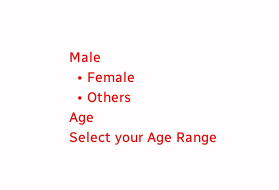Male
  • Female
  • Others
Age
Select your Age Range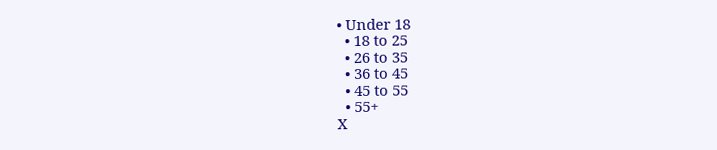• Under 18
  • 18 to 25
  • 26 to 35
  • 36 to 45
  • 45 to 55
  • 55+
X